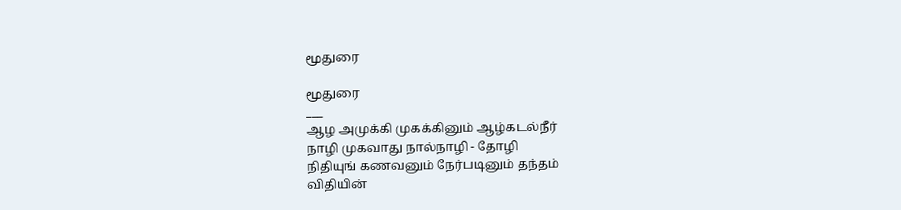மூதுரை

மூதுரை
___
ஆழ அமுக்கி முகக்கினும் ஆழ்கடல்நீர்
நாழி முகவாது நால்நாழி - தோழி
நிதியுங் கணவனும் நேர்படினும் தந்தம்
விதியின்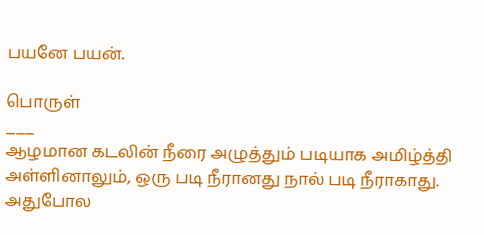பயனே பயன்.

பொருள்
___
ஆழமான கடலின் நீரை அழுத்தும் படியாக அமிழ்த்தி அள்ளினாலும், ஒரு படி நீரானது நால் படி நீராகாது.
அதுபோல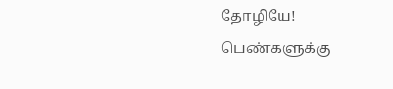தோழியே!  பெண்களுக்கு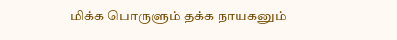மிக்க பொருளும் தக்க நாயகனும்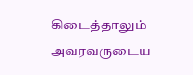கிடைத்தாலும் அவரவருடைய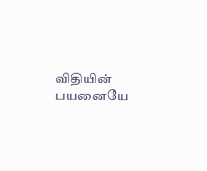விதியின் பயனையே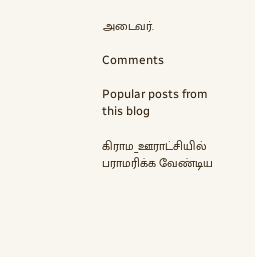அடைவர்.

Comments

Popular posts from this blog

கிராம_ஊராட்சியில் பராமரிக்க வேண்டிய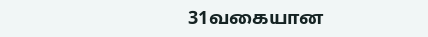31வகையான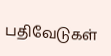பதிவேடுகள்